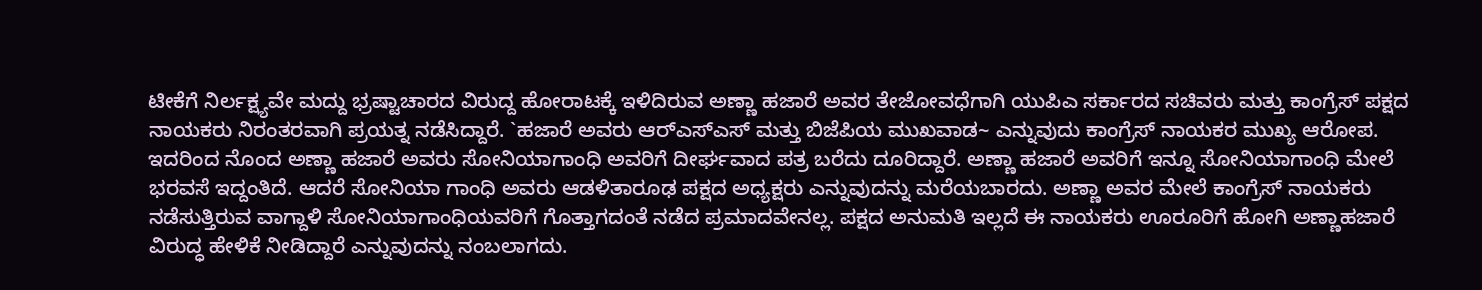ಟೀಕೆಗೆ ನಿರ್ಲಕ್ಷ್ಯವೇ ಮದ್ದು ಭ್ರಷ್ಟಾಚಾರದ ವಿರುದ್ದ ಹೋರಾಟಕ್ಕೆ ಇಳಿದಿರುವ ಅಣ್ಣಾ ಹಜಾರೆ ಅವರ ತೇಜೋವಧೆಗಾಗಿ ಯುಪಿಎ ಸರ್ಕಾರದ ಸಚಿವರು ಮತ್ತು ಕಾಂಗ್ರೆಸ್ ಪಕ್ಷದ ನಾಯಕರು ನಿರಂತರವಾಗಿ ಪ್ರಯತ್ನ ನಡೆಸಿದ್ದಾರೆ. `ಹಜಾರೆ ಅವರು ಆರ್‌ಎಸ್‌ಎಸ್ ಮತ್ತು ಬಿಜೆಪಿಯ ಮುಖವಾಡ~ ಎನ್ನುವುದು ಕಾಂಗ್ರೆಸ್ ನಾಯಕರ ಮುಖ್ಯ ಆರೋಪ. ಇದರಿಂದ ನೊಂದ ಅಣ್ಣಾ ಹಜಾರೆ ಅವರು ಸೋನಿಯಾಗಾಂಧಿ ಅವರಿಗೆ ದೀರ್ಘವಾದ ಪತ್ರ ಬರೆದು ದೂರಿದ್ದಾರೆ. ಅಣ್ಣಾ ಹಜಾರೆ ಅವರಿಗೆ ಇನ್ನೂ ಸೋನಿಯಾಗಾಂಧಿ ಮೇಲೆ ಭರವಸೆ ಇದ್ದಂತಿದೆ. ಆದರೆ ಸೋನಿಯಾ ಗಾಂಧಿ ಅವರು ಆಡಳಿತಾರೂಢ ಪಕ್ಷದ ಅಧ್ಯಕ್ಷರು ಎನ್ನುವುದನ್ನು ಮರೆಯಬಾರದು. ಅಣ್ಣಾ ಅವರ ಮೇಲೆ ಕಾಂಗ್ರೆಸ್ ನಾಯಕರು ನಡೆಸುತ್ತಿರುವ ವಾಗ್ದಾಳಿ ಸೋನಿಯಾಗಾಂಧಿಯವರಿಗೆ ಗೊತ್ತಾಗದಂತೆ ನಡೆದ ಪ್ರಮಾದವೇನಲ್ಲ. ಪಕ್ಷದ ಅನುಮತಿ ಇಲ್ಲದೆ ಈ ನಾಯಕರು ಊರೂರಿಗೆ ಹೋಗಿ ಅಣ್ಣಾಹಜಾರೆ ವಿರುದ್ಧ ಹೇಳಿಕೆ ನೀಡಿದ್ದಾರೆ ಎನ್ನುವುದನ್ನು ನಂಬಲಾಗದು.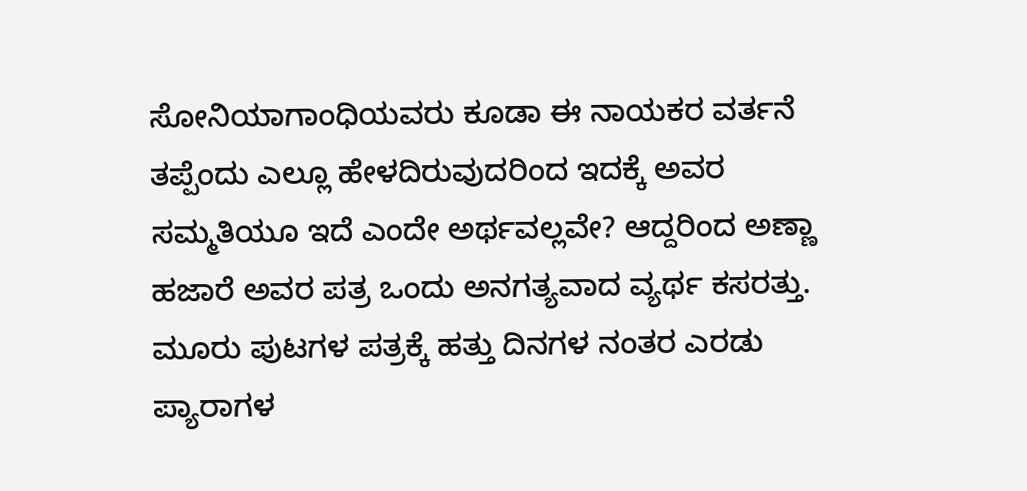ಸೋನಿಯಾಗಾಂಧಿಯವರು ಕೂಡಾ ಈ ನಾಯಕರ ವರ್ತನೆ ತಪ್ಪೆಂದು ಎಲ್ಲೂ ಹೇಳದಿರುವುದರಿಂದ ಇದಕ್ಕೆ ಅವರ ಸಮ್ಮತಿಯೂ ಇದೆ ಎಂದೇ ಅರ್ಥವಲ್ಲವೇ? ಆದ್ದರಿಂದ ಅಣ್ಣಾ ಹಜಾರೆ ಅವರ ಪತ್ರ ಒಂದು ಅನಗತ್ಯವಾದ ವ್ಯರ್ಥ ಕಸರತ್ತು. ಮೂರು ಪುಟಗಳ ಪತ್ರಕ್ಕೆ ಹತ್ತು ದಿನಗಳ ನಂತರ ಎರಡು ಪ್ಯಾರಾಗಳ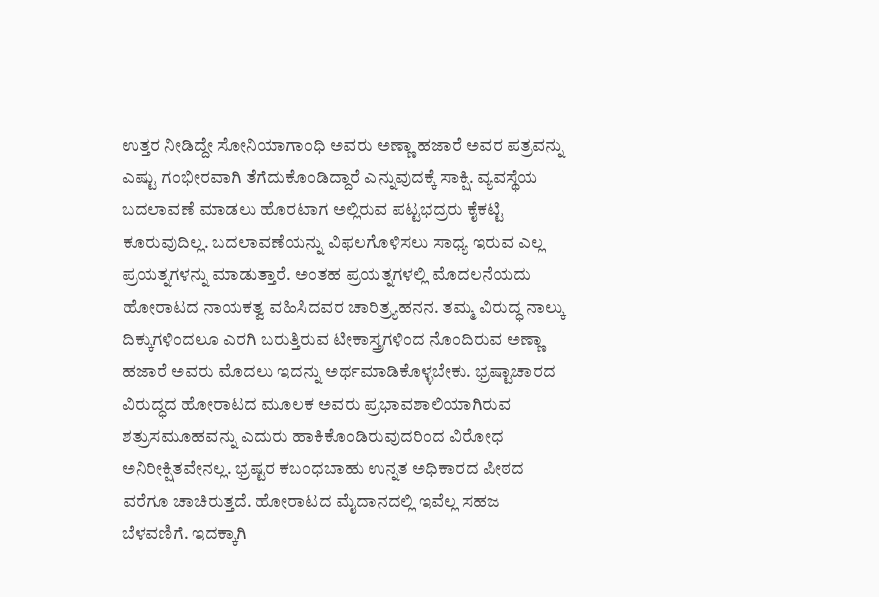ಉತ್ತರ ನೀಡಿದ್ದೇ ಸೋನಿಯಾಗಾಂಧಿ ಅವರು ಅಣ್ಣಾ ಹಜಾರೆ ಅವರ ಪತ್ರವನ್ನು ಎಷ್ಟು ಗಂಭೀರವಾಗಿ ತೆಗೆದುಕೊಂಡಿದ್ದಾರೆ ಎನ್ನುವುದಕ್ಕೆ ಸಾಕ್ಷಿ. ವ್ಯವಸ್ಥೆಯ ಬದಲಾವಣೆ ಮಾಡಲು ಹೊರಟಾಗ ಅಲ್ಲಿರುವ ಪಟ್ಟಭದ್ರರು ಕೈಕಟ್ಟಿ ಕೂರುವುದಿಲ್ಲ. ಬದಲಾವಣೆಯನ್ನು ವಿಫಲಗೊಳಿಸಲು ಸಾಧ್ಯ ಇರುವ ಎಲ್ಲ ಪ್ರಯತ್ನಗಳನ್ನು ಮಾಡುತ್ತಾರೆ. ಅಂತಹ ಪ್ರಯತ್ನಗಳಲ್ಲಿ ಮೊದಲನೆಯದು ಹೋರಾಟದ ನಾಯಕತ್ವ ವಹಿಸಿದವರ ಚಾರಿತ್ರ್ಯಹನನ. ತಮ್ಮ ವಿರುದ್ಧ ನಾಲ್ಕು ದಿಕ್ಕುಗಳಿಂದಲೂ ಎರಗಿ ಬರುತ್ತಿರುವ ಟೀಕಾಸ್ತ್ರಗಳಿಂದ ನೊಂದಿರುವ ಅಣ್ಣಾ ಹಜಾರೆ ಅವರು ಮೊದಲು ಇದನ್ನು ಅರ್ಥಮಾಡಿಕೊಳ್ಳಬೇಕು. ಭ್ರಷ್ಟಾಚಾರದ ವಿರುದ್ಧದ ಹೋರಾಟದ ಮೂಲಕ ಅವರು ಪ್ರಭಾವಶಾಲಿಯಾಗಿರುವ ಶತ್ರುಸಮೂಹವನ್ನು ಎದುರು ಹಾಕಿಕೊಂಡಿರುವುದರಿಂದ ವಿರೋಧ ಅನಿರೀಕ್ಷಿತವೇನಲ್ಲ. ಭ್ರಷ್ಟರ ಕಬಂಧಬಾಹು ಉನ್ನತ ಅಧಿಕಾರದ ಪೀಠದ ವರೆಗೂ ಚಾಚಿರುತ್ತದೆ. ಹೋರಾಟದ ಮೈದಾನದಲ್ಲಿ ಇವೆಲ್ಲ ಸಹಜ ಬೆಳವಣಿಗೆ. ಇದಕ್ಕಾಗಿ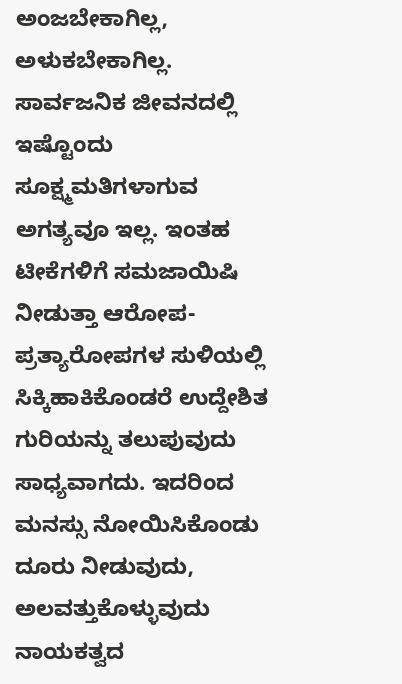ಅಂಜಬೇಕಾಗಿಲ್ಲ, ಅಳುಕಬೇಕಾಗಿಲ್ಲ. ಸಾರ್ವಜನಿಕ ಜೀವನದಲ್ಲಿ ಇಷ್ಟೊಂದು ಸೂಕ್ಷ್ಮಮತಿಗಳಾಗುವ ಅಗತ್ಯವೂ ಇಲ್ಲ. ಇಂತಹ ಟೀಕೆಗಳಿಗೆ ಸಮಜಾಯಿಷಿ ನೀಡುತ್ತಾ ಆರೋಪ-ಪ್ರತ್ಯಾರೋಪಗಳ ಸುಳಿಯಲ್ಲಿ ಸಿಕ್ಕಿಹಾಕಿಕೊಂಡರೆ ಉದ್ದೇಶಿತ ಗುರಿಯನ್ನು ತಲುಪುವುದು ಸಾಧ್ಯವಾಗದು. ಇದರಿಂದ ಮನಸ್ಸು ನೋಯಿಸಿಕೊಂಡು ದೂರು ನೀಡುವುದು, ಅಲವತ್ತುಕೊಳ್ಳುವುದು ನಾಯಕತ್ವದ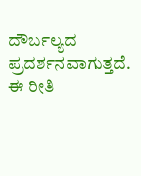ದೌರ್ಬಲ್ಯದ ಪ್ರದರ್ಶನವಾಗುತ್ತದೆ. ಈ ರೀತಿ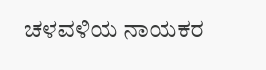ಚಳವಳಿಯ ನಾಯಕರ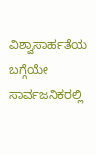ವಿಶ್ವಾಸಾರ್ಹತೆಯ ಬಗ್ಗೆಯೇ ಸಾರ್ವಜನಿಕರಲ್ಲಿ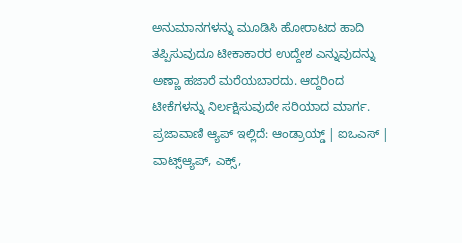ಅನುಮಾನಗಳನ್ನು ಮೂಡಿಸಿ ಹೋರಾಟದ ಹಾದಿ ತಪ್ಪಿಸುವುದೂ ಟೀಕಾಕಾರರ ಉದ್ದೇಶ ಎನ್ನುವುದನ್ನು ಅಣ್ಣಾ ಹಜಾರೆ ಮರೆಯಬಾರದು. ಆದ್ದರಿಂದ ಟೀಕೆಗಳನ್ನು ನಿರ್ಲಕ್ಷಿಸುವುದೇ ಸರಿಯಾದ ಮಾರ್ಗ. ಪ್ರಜಾವಾಣಿ ಆ್ಯಪ್ ಇಲ್ಲಿದೆ: ಆಂಡ್ರಾಯ್ಡ್ | ಐಒಎಸ್ | ವಾಟ್ಸ್ಆ್ಯಪ್, ಎಕ್ಸ್,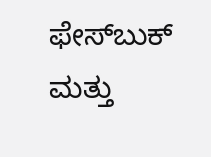ಫೇಸ್‌ಬುಕ್ ಮತ್ತು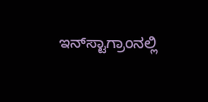ಇನ್‌ಸ್ಟಾಗ್ರಾಂನಲ್ಲಿ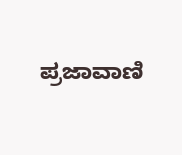ಪ್ರಜಾವಾಣಿ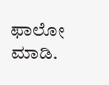ಫಾಲೋ ಮಾಡಿ.